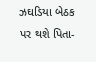ઝઘડિયા બેઠક પર થશે પિતા-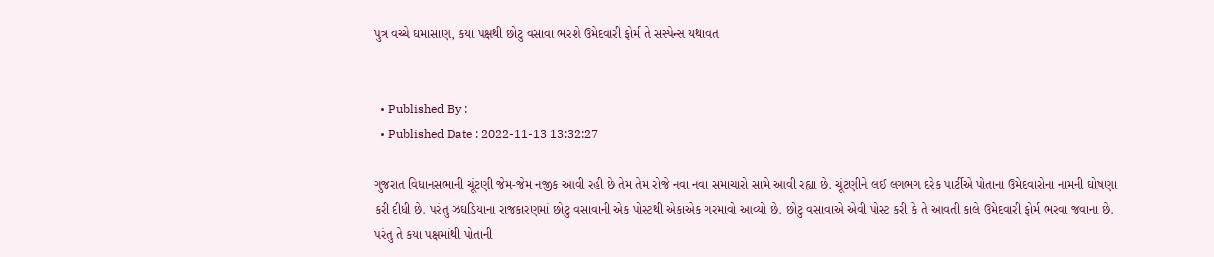પુત્ર વચ્ચે ઘમાસાણ, કયા પક્ષથી છોટુ વસાવા ભરશે ઉમેદવારી ફોર્મ તે સસ્પેન્સ યથાવત


  • Published By :
  • Published Date : 2022-11-13 13:32:27

ગુજરાત વિધાનસભાની ચૂંટણી જેમ-જેમ નજીક આવી રહી છે તેમ તેમ રોજે નવા નવા સમાચારો સામે આવી રહ્યા છે. ચૂંટણીને લઈ લગભગ દરેક પાર્ટીએ પોતાના ઉમેદવારોના નામની ઘોષણા કરી દીધી છે. પરંતુ ઝઘડિયાના રાજકારણમાં છોટુ વસાવાની એક પોસ્ટથી એકાએક ગરમાવો આવ્યો છે. છોટુ વસાવાએ એવી પોસ્ટ કરી કે તે આવતી કાલે ઉમેદવારી ફોર્મ ભરવા જવાના છે. પરંતુ તે કયા પક્ષમાંથી પોતાની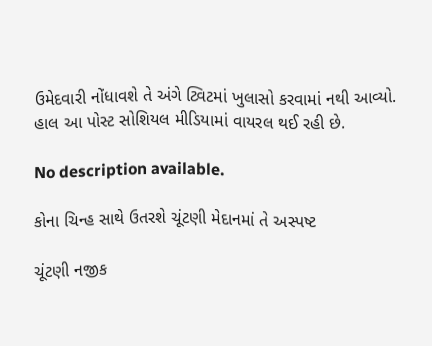ઉમેદવારી નોંધાવશે તે અંગે ટ્વિટમાં ખુલાસો કરવામાં નથી આવ્યો. હાલ આ પોસ્ટ સોશિયલ મીડિયામાં વાયરલ થઈ રહી છે.

No description available.

કોના ચિન્હ સાથે ઉતરશે ચૂંટણી મેદાનમાં તે અસ્પષ્ટ

ચૂંટણી નજીક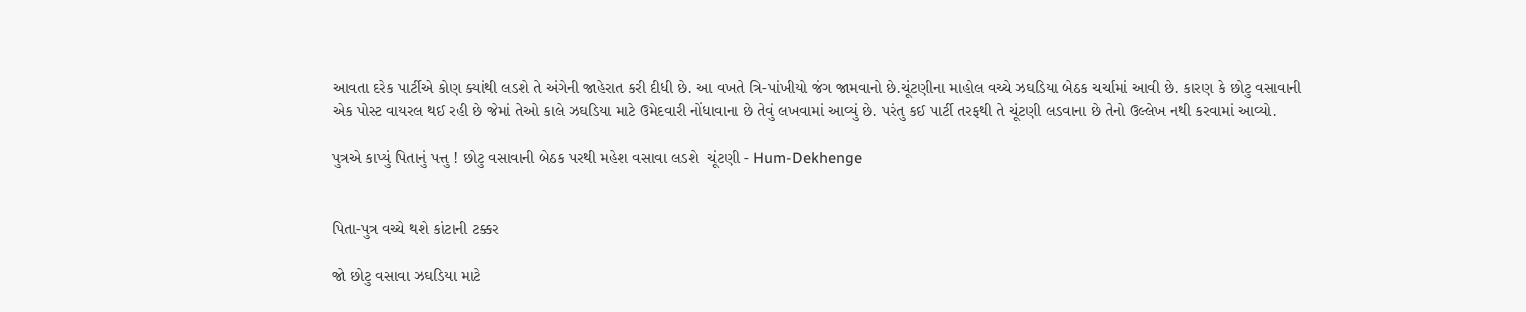આવતા દરેક પાર્ટીએ કોણ ક્યાંથી લડશે તે અંગેની જાહેરાત કરી દીધી છે. આ વખતે ત્રિ-પાંખીયો જંગ જામવાનો છે.ચૂંટણીના માહોલ વચ્ચે ઝઘડિયા બેઠક ચર્ચામાં આવી છે. કારણ કે છોટુ વસાવાની એક પોસ્ટ વાયરલ થઈ રહી છે જેમાં તેઓ કાલે ઝઘડિયા માટે ઉમેદવારી નોંધાવાના છે તેવું લખવામાં આવ્યું છે. પરંતુ કઈ પાર્ટી તરફથી તે ચૂંટણી લડવાના છે તેનો ઉલ્લેખ નથી કરવામાં આવ્યો.

પુત્રએ કાપ્યું પિતાનું પત્તુ ! છોટુ વસાવાની બેઠક પરથી મહેશ વસાવા લડશે  ચૂંટણી - Hum-Dekhenge


પિતા-પુત્ર વચ્ચે થશે કાંટાની ટક્કર

જો છોટુ વસાવા ઝઘડિયા માટે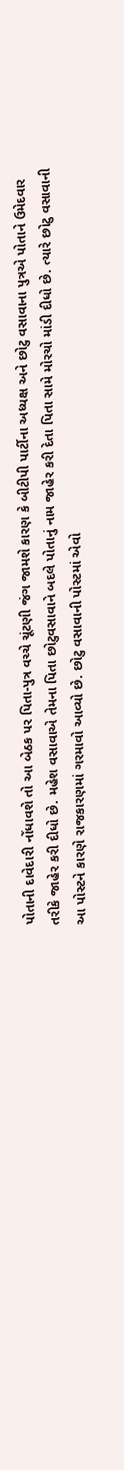પોતાની દાવેદારી નોંધાવશે તો આ બેઠક પર પિતા-પુત્ર વચ્ચે ચૂંટણી જંગ જામશે કારણ કે બીટીપી પાર્ટીના અધ્યક્ષ અને છોટુ વસાવાના પુત્રએ પોતાને ઉમેદવાર તરીકે જાહેર કરી દીધો છે. મહેશ વસાવાએ તેમના પિતા છોટુવસાવાને બદલે પોતાનું નામ જાહેર કરી દેતા પિતા સામે મોરચો માંડી દીધો છે. ત્યારે છોટુ વસાવાની આ પોસ્ટને કારણે રાજકારણમાં ગરમાવો આવ્યો છે. છોટુ વસાવાની પોસ્ટમાં એવો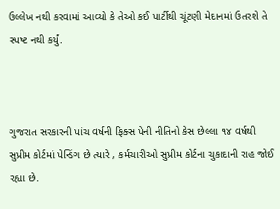ઉલ્લેખ નથી કરવામાં આવ્યો કે તેઓ કઈ પાર્ટીથી ચૂંટણી મેદાનમાં ઉતરશે તે સ્પષ્ટ નથી કર્યું.



ગુજરાત સરકારની પાંચ વર્ષની ફિક્સ પેની નીતિનો કેસ છેલ્લા ૧૪ વર્ષથી સુપ્રીમ કોર્ટમાં પેન્ડિંગ છે ત્યારે , કર્મચારીઓ સુપ્રીમ કોર્ટના ચુકાદાની રાહ જોઈ રહ્યા છે.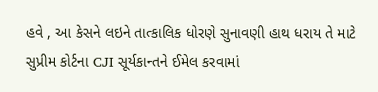હવે , આ કેસને લઇને તાત્કાલિક ધોરણે સુનાવણી હાથ ધરાય તે માટે સુપ્રીમ કોર્ટના CJI સૂર્યકાન્તને ઈમેલ કરવામાં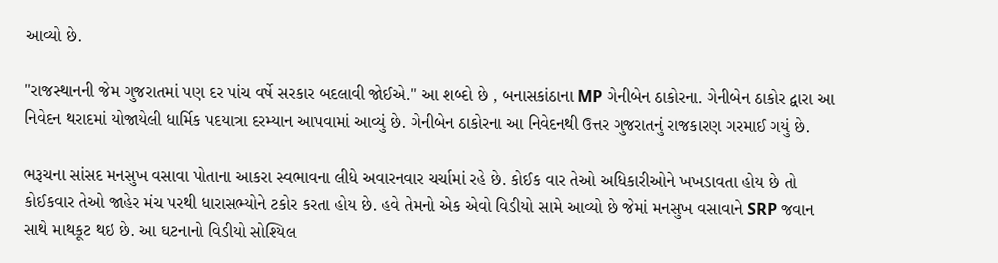આવ્યો છે.

"રાજસ્થાનની જેમ ગુજરાતમાં પણ દર પાંચ વર્ષે સરકાર બદલાવી જોઈએ." આ શબ્દો છે , બનાસકાંઠાના MP ગેનીબેન ઠાકોરના. ગેનીબેન ઠાકોર દ્વારા આ નિવેદન થરાદમાં યોજાયેલી ધાર્મિક પદયાત્રા દરમ્યાન આપવામાં આવ્યું છે. ગેનીબેન ઠાકોરના આ નિવેદનથી ઉત્તર ગુજરાતનું રાજકારણ ગરમાઈ ગયું છે.

ભરૂચના સાંસદ મનસુખ વસાવા પોતાના આકરા સ્વભાવના લીધે અવારનવાર ચર્ચામાં રહે છે. કોઈક વાર તેઓ અધિકારીઓને ખખડાવતા હોય છે તો કોઈકવાર તેઓ જાહેર મંચ પરથી ધારાસભ્યોને ટકોર કરતા હોય છે. હવે તેમનો એક એવો વિડીયો સામે આવ્યો છે જેમાં મનસુખ વસાવાને SRP જવાન સાથે માથકૂટ થઇ છે. આ ઘટનાનો વિડીયો સોશ્યિલ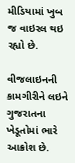મીડિયામાં ખુબ જ વાઇરલ થઇ રહ્યો છે.

વીજલાઇનની કામગીરીને લઇને ગુજરાતના ખેડૂતોમાં ભારે આક્રોશ છે.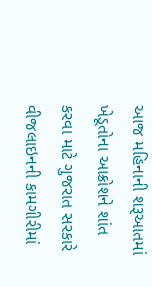આજ મહિનાની શરૂઆતમાં ખેડૂતોના આક્રોશને શાંત કરવા માટે ગુજરાત સરકારે વીજલાઇનની કામગીરીમાં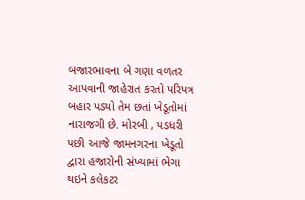બજારભાવના બે ગણા વળતર આપવાની જાહેરાત કરતો પરિપત્ર બહાર પડ્યો તેમ છતાં ખેડૂતોમાં નારાજગી છે. મોરબી , પડધરી પછી આજે જામનગરના ખેડૂતો દ્વારા હજારોની સંખ્યામાં ભેગા થઇને કલેકટર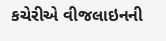કચેરીએ વીજલાઇનની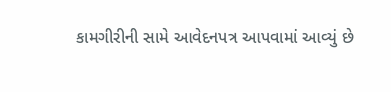કામગીરીની સામે આવેદનપત્ર આપવામાં આવ્યું છે